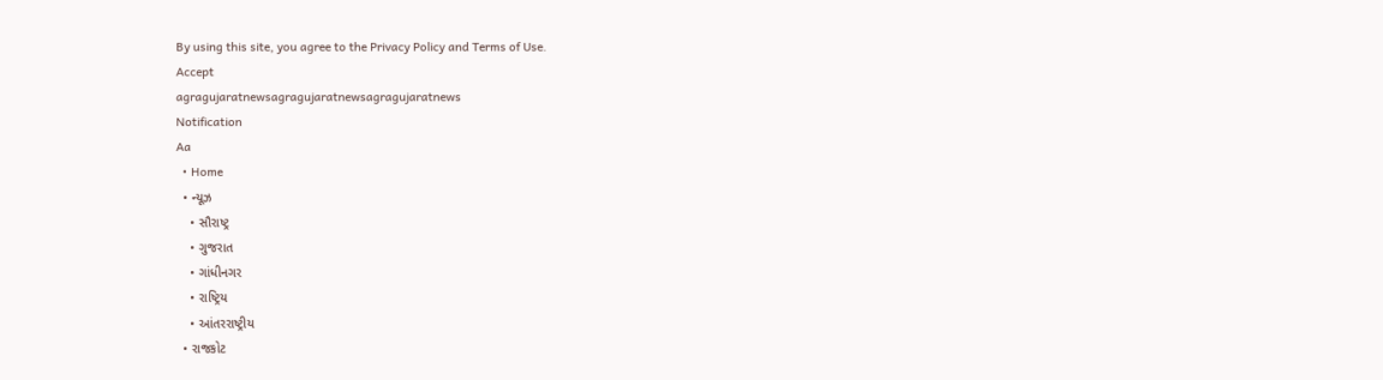By using this site, you agree to the Privacy Policy and Terms of Use.
Accept
agragujaratnewsagragujaratnewsagragujaratnews
Notification
Aa
  • Home
  • ન્યૂઝ
    • સૌરાષ્ટ્ર
    • ગુજરાત
    • ગાંધીનગર
    • રાષ્ટ્રિય
    • આંતરરાષ્ટ્રીય
  • રાજકોટ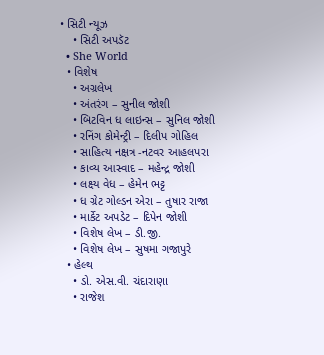• સિટી ન્યૂઝ
    • સિટી અપડૅટ
  • She World
  • વિશેષ
    • અગ્રલેખ
    • અંતરંગ – સુનીલ જોશી
    • બિટવિન ધ લાઇન્સ – સુનિલ જોશી
    • રનિંગ કોમેન્ટ્રી – દિલીપ ગોહિલ
    • સાહિત્ય નક્ષત્ર -નટવર આહલપરા
    • કાવ્ય આસ્વાદ – મહેન્દ્ર જોશી
    • લક્ષ્ય વેધ – હેમેન ભટ્ટ
    • ધ ગ્રેટ ગોલ્ડન એરા – તુષાર રાજા
    • માર્કેટ અપડેટ – દિપેન જોશી
    • વિશેષ લેખ – ડી.જી.
    • વિશેષ લેખ – સુષમા ગજાપુરે
  • હેલ્થ
    • ડો. એસ.વી. ચંદારાણા
    • રાજેશ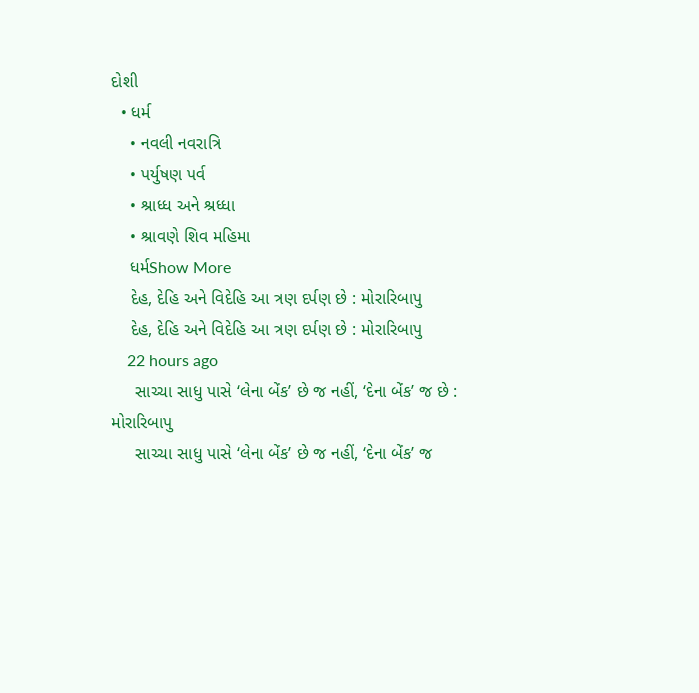દોશી
  • ધર્મ
    • નવલી નવરાત્રિ
    • પર્યુષણ પર્વ
    • શ્રાધ્ધ અને શ્રધ્ધા
    • શ્રાવણે શિવ મહિમા
    ધર્મShow More
    દેહ, દેહિ અને વિદેહિ આ ત્રણ દર્પણ છે : મોરારિબાપુ
    દેહ, દેહિ અને વિદેહિ આ ત્રણ દર્પણ છે : મોરારિબાપુ
    22 hours ago
     સાચ્ચા સાધુ પાસે ‘લેના બેંક’ છે જ નહીં, ‘દેના બેંક’ જ છે : મોરારિબાપુ
     સાચ્ચા સાધુ પાસે ‘લેના બેંક’ છે જ નહીં, ‘દેના બેંક’ જ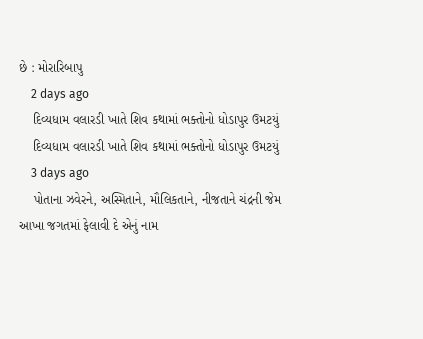છે : મોરારિબાપુ
    2 days ago
    દિવ્યધામ વલારડી ખાતે શિવ કથામાં ભક્તોનો ધોડાપુર ઉમટયું
    દિવ્યધામ વલારડી ખાતે શિવ કથામાં ભક્તોનો ધોડાપુર ઉમટયું
    3 days ago
    પોતાના ઝવેરને, અસ્મિતાને, મૌલિકતાને, નીજતાને ચંદ્રની જેમ આખા જગતમાં ફેલાવી દે એનું નામ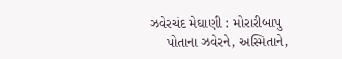ઝવેરચંદ મેઘાણી : મોરારીબાપુ
    પોતાના ઝવેરને, અસ્મિતાને,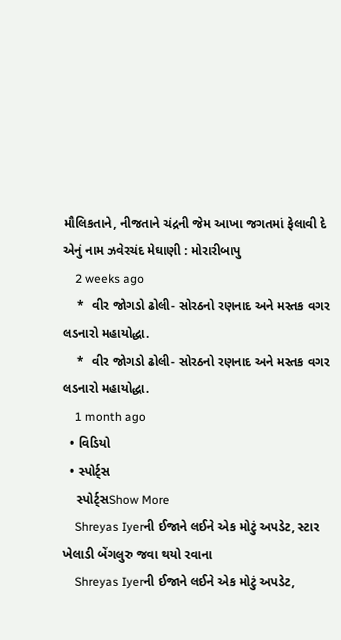મૌલિકતાને, નીજતાને ચંદ્રની જેમ આખા જગતમાં ફેલાવી દે એનું નામ ઝવેરચંદ મેઘાણી : મોરારીબાપુ
    2 weeks ago
    *  વીર જોગડો ઢોલી- સોરઠનો રણનાદ અને મસ્તક વગર લડનારો મહાયોદ્ધા.
    *  વીર જોગડો ઢોલી- સોરઠનો રણનાદ અને મસ્તક વગર લડનારો મહાયોદ્ધા.
    1 month ago
  • વિડિયો
  • સ્પોર્ટ્સ
    સ્પોર્ટ્સShow More
    Shreyas Iyerની ઈજાને લઈને એક મોટું અપડેટ, સ્ટાર ખેલાડી બેંગલુરુ જવા થયો રવાના
    Shreyas Iyerની ઈજાને લઈને એક મોટું અપડેટ,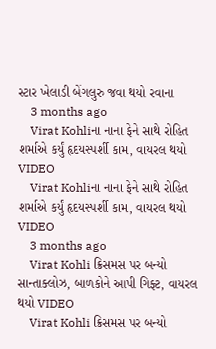સ્ટાર ખેલાડી બેંગલુરુ જવા થયો રવાના
    3 months ago
    Virat Kohliના નાના ફેને સાથે રોહિત શર્માએ કર્યું હૃદયસ્પર્શી કામ, વાયરલ થયો VIDEO
    Virat Kohliના નાના ફેને સાથે રોહિત શર્માએ કર્યું હૃદયસ્પર્શી કામ, વાયરલ થયો VIDEO
    3 months ago
    Virat Kohli ક્રિસમસ પર બન્યો સાન્તાક્લોઝ, બાળકોને આપી ગિફ્ટ, વાયરલ થયો VIDEO
    Virat Kohli ક્રિસમસ પર બન્યો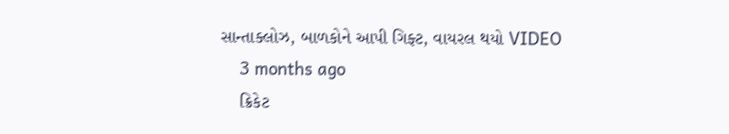સાન્તાક્લોઝ, બાળકોને આપી ગિફ્ટ, વાયરલ થયો VIDEO
    3 months ago
    ક્રિકેટ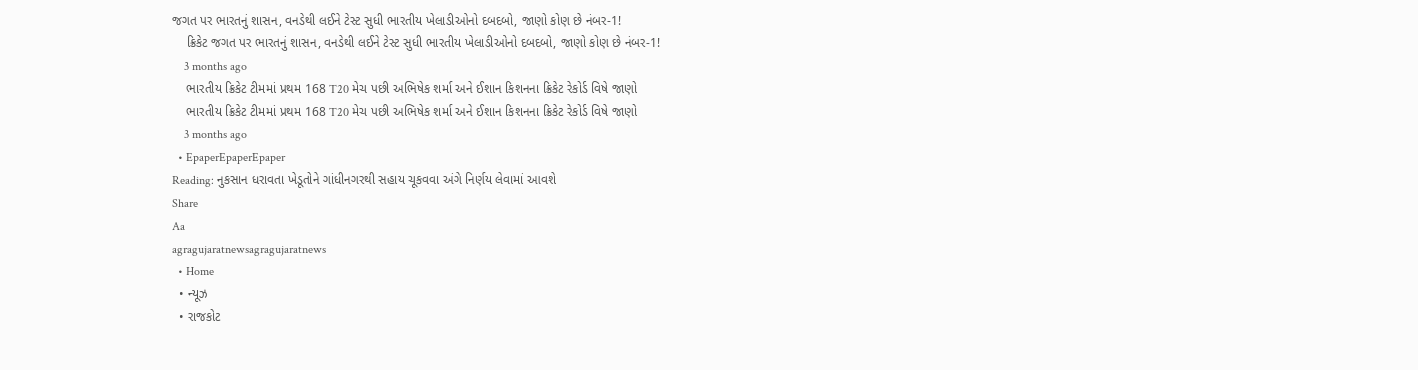જગત પર ભારતનું શાસન, વનડેથી લઈને ટેસ્ટ સુધી ભારતીય ખેલાડીઓનો દબદબો, જાણો કોણ છે નંબર-1!
    ક્રિકેટ જગત પર ભારતનું શાસન, વનડેથી લઈને ટેસ્ટ સુધી ભારતીય ખેલાડીઓનો દબદબો, જાણો કોણ છે નંબર-1!
    3 months ago
    ભારતીય ક્રિકેટ ટીમમાં પ્રથમ 168 T20 મેચ પછી અભિષેક શર્મા અને ઈશાન કિશનના ક્રિકેટ રેકોર્ડ વિષે જાણો
    ભારતીય ક્રિકેટ ટીમમાં પ્રથમ 168 T20 મેચ પછી અભિષેક શર્મા અને ઈશાન કિશનના ક્રિકેટ રેકોર્ડ વિષે જાણો
    3 months ago
  • EpaperEpaperEpaper
Reading: નુકસાન ધરાવતા ખેડૂતોને ગાંધીનગરથી સહાય ચૂકવવા અંગે નિર્ણય લેવામાં આવશે
Share
Aa
agragujaratnewsagragujaratnews
  • Home
  • ન્યૂઝ
  • રાજકોટ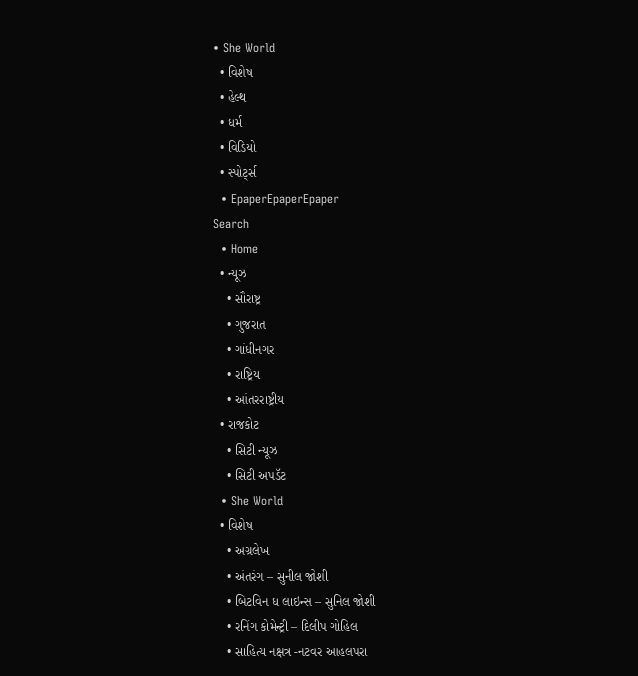• She World
  • વિશેષ
  • હેલ્થ
  • ધર્મ
  • વિડિયો
  • સ્પોર્ટ્સ
  • EpaperEpaperEpaper
Search
  • Home
  • ન્યૂઝ
    • સૌરાષ્ટ્ર
    • ગુજરાત
    • ગાંધીનગર
    • રાષ્ટ્રિય
    • આંતરરાષ્ટ્રીય
  • રાજકોટ
    • સિટી ન્યૂઝ
    • સિટી અપડૅટ
  • She World
  • વિશેષ
    • અગ્રલેખ
    • અંતરંગ – સુનીલ જોશી
    • બિટવિન ધ લાઇન્સ – સુનિલ જોશી
    • રનિંગ કોમેન્ટ્રી – દિલીપ ગોહિલ
    • સાહિત્ય નક્ષત્ર -નટવર આહલપરા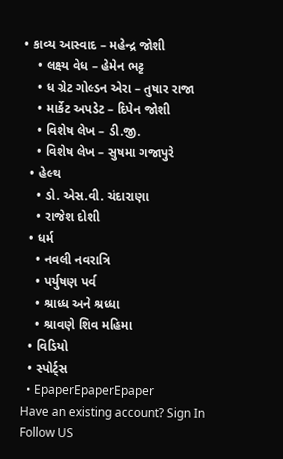• કાવ્ય આસ્વાદ – મહેન્દ્ર જોશી
    • લક્ષ્ય વેધ – હેમેન ભટ્ટ
    • ધ ગ્રેટ ગોલ્ડન એરા – તુષાર રાજા
    • માર્કેટ અપડેટ – દિપેન જોશી
    • વિશેષ લેખ – ડી.જી.
    • વિશેષ લેખ – સુષમા ગજાપુરે
  • હેલ્થ
    • ડો. એસ.વી. ચંદારાણા
    • રાજેશ દોશી
  • ધર્મ
    • નવલી નવરાત્રિ
    • પર્યુષણ પર્વ
    • શ્રાધ્ધ અને શ્રધ્ધા
    • શ્રાવણે શિવ મહિમા
  • વિડિયો
  • સ્પોર્ટ્સ
  • EpaperEpaperEpaper
Have an existing account? Sign In
Follow US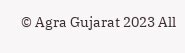© Agra Gujarat 2023 All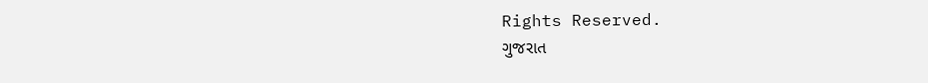Rights Reserved.
ગુજરાત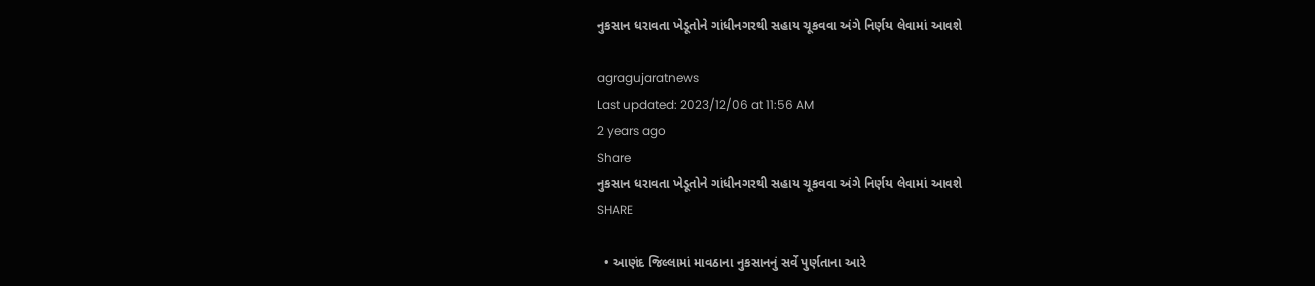નુકસાન ધરાવતા ખેડૂતોને ગાંધીનગરથી સહાય ચૂકવવા અંગે નિર્ણય લેવામાં આવશે

agragujaratnews
Last updated: 2023/12/06 at 11:56 AM
2 years ago
Share
નુકસાન ધરાવતા ખેડૂતોને ગાંધીનગરથી સહાય ચૂકવવા અંગે નિર્ણય લેવામાં આવશે
SHARE

  • આણંદ જિલ્લામાં માવઠાના નુકસાનનું સર્વે પુર્ણતાના આરે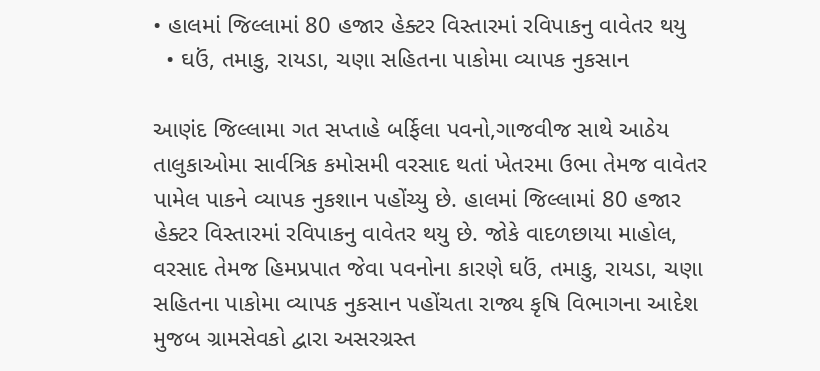• હાલમાં જિલ્લામાં 80 હજાર હેક્ટર વિસ્તારમાં રવિપાકનુ વાવેતર થયુ
  • ઘઉં, તમાકુ, રાયડા, ચણા સહિતના પાકોમા વ્યાપક નુકસાન

આણંદ જિલ્લામા ગત સપ્તાહે બર્ફિલા પવનો,ગાજવીજ સાથે આઠેય તાલુકાઓમા સાર્વત્રિક કમોસમી વરસાદ થતાં ખેતરમા ઉભા તેમજ વાવેતર પામેલ પાકને વ્યાપક નુકશાન પહોંચ્યુ છે. હાલમાં જિલ્લામાં 80 હજાર હેક્ટર વિસ્તારમાં રવિપાકનુ વાવેતર થયુ છે. જોકે વાદળછાયા માહોલ, વરસાદ તેમજ હિમપ્રપાત જેવા પવનોના કારણે ઘઉં, તમાકુ, રાયડા, ચણા સહિતના પાકોમા વ્યાપક નુકસાન પહોંચતા રાજ્ય કૃષિ વિભાગના આદેશ મુજબ ગ્રામસેવકો દ્વારા અસરગ્રસ્ત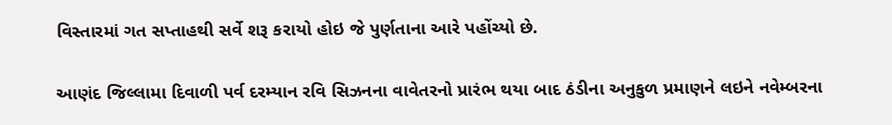વિસ્તારમાં ગત સપ્તાહથી સર્વે શરૂ કરાયો હોઇ જે પુર્ણતાના આરે પહોંચ્યો છે.

આણંદ જિલ્લામા દિવાળી પર્વ દરમ્યાન રવિ સિઝનના વાવેતરનો પ્રારંભ થયા બાદ ઠંડીના અનુકુળ પ્રમાણને લઇને નવેમ્બરના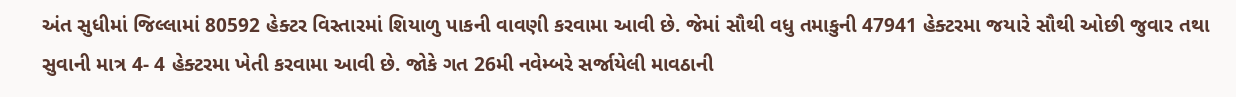અંત સુધીમાં જિલ્લામાં 80592 હેક્ટર વિસ્તારમાં શિયાળુ પાકની વાવણી કરવામા આવી છે. જેમાં સૌથી વધુ તમાકુની 47941 હેક્ટરમા જયારે સૌથી ઓછી જુવાર તથા સુવાની માત્ર 4- 4 હેક્ટરમા ખેતી કરવામા આવી છે. જોકે ગત 26મી નવેમ્બરે સર્જાયેલી માવઠાની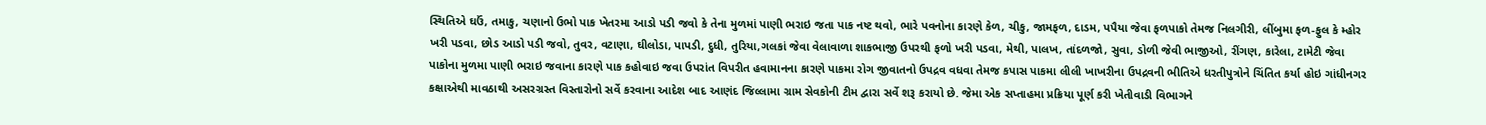સ્થિતિએ ઘઉં, તમાકુ, ચણાનો ઉભો પાક ખેતરમા આડો પડી જવો કે તેના મુળમાં પાણી ભરાઇ જતા પાક નષ્ટ થવો, ભારે પવનોના કારણે કેળ, ચીકુ, જામફળ, દાડમ, પપૈયા જેવા ફળપાકો તેમજ નિલગીરી, લીંબુમા ફળ-ફુલ કે મ્હોર ખરી પડવા, છોડ આડો પડી જવો, તુવર, વટાણા, ઘીલોડા, પાપડી, દુધી, તુરિયા,ગલકાં જેવા વેલાવાળા શાકભાજી ઉપરથી ફળો ખરી પડવા, મેથી, પાલખ, તાંદળજો, સુવા, ડોળી જેવી ભાજીઓ, રીંગણ, કારેલા, ટામેટી જેવા પાકોના મુળમા પાણી ભરાઇ જવાના કારણે પાક કહોવાઇ જવા ઉપરાંત વિપરીત હવામાનના કારણે પાકમા રોગ જીવાતનો ઉપદ્રવ વધવા તેમજ કપાસ પાકમા લીલી ખાખરીના ઉપદ્રવની ભીતિએ ધરતીપુત્રોને ચિંતિત કર્યા હોઇ ગાંધીનગર કક્ષાએથી માવઠાથી અસરગ્રસ્ત વિસ્તારોનો સર્વે કરવાના આદેશ બાદ આણંદ જિલ્લામા ગ્રામ સેવકોની ટીમ દ્વારા સર્વે શરૂ કરાયો છે. જેમા એક સપ્તાહમા પ્રક્રિયા પૂર્ણ કરી ખેતીવાડી વિભાગને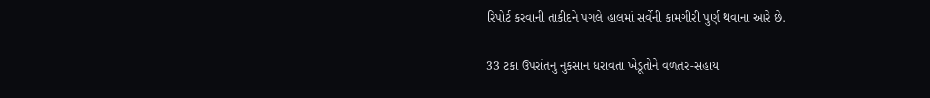રિપોર્ટ કરવાની તાકીદને પગલે હાલમાં સર્વેની કામગીરી પુર્ણ થવાના આરે છે.

33 ટકા ઉપરાંતનુ નુકસાન ધરાવતા ખેડૂતોને વળતર-સહાય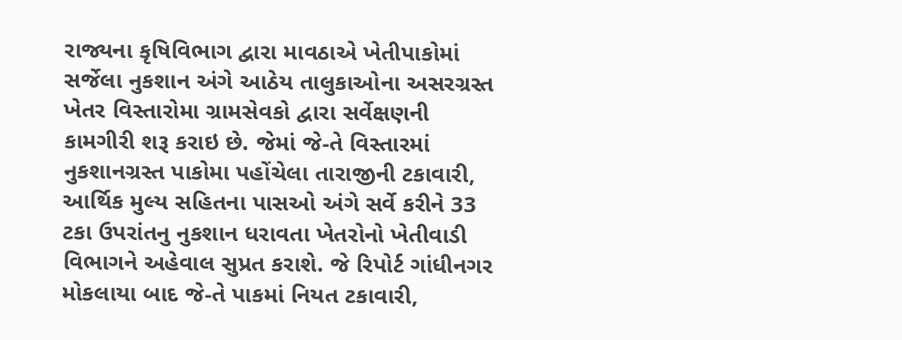રાજ્યના કૃષિવિભાગ દ્વારા માવઠાએ ખેતીપાકોમાં સર્જેલા નુકશાન અંગે આઠેય તાલુકાઓના અસરગ્રસ્ત ખેતર વિસ્તારોમા ગ્રામસેવકો દ્વારા સર્વેક્ષણની કામગીરી શરૂ કરાઇ છે. જેમાં જે-તે વિસ્તારમાં નુકશાનગ્રસ્ત પાકોમા પહોંચેલા તારાજીની ટકાવારી, આર્થિક મુલ્ય સહિતના પાસઓ અંગે સર્વે કરીને 33 ટકા ઉપરાંતનુ નુકશાન ધરાવતા ખેતરોનો ખેતીવાડી વિભાગને અહેવાલ સુપ્રત કરાશે. જે રિપોર્ટ ગાંધીનગર મોકલાયા બાદ જે-તે પાકમાં નિયત ટકાવારી,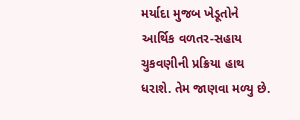મર્યાદા મુજબ ખેડૂતોને આર્થિક વળતર-સહાય ચુકવણીની પ્રક્રિયા હાથ ધરાશે. તેમ જાણવા મળ્યુ છે.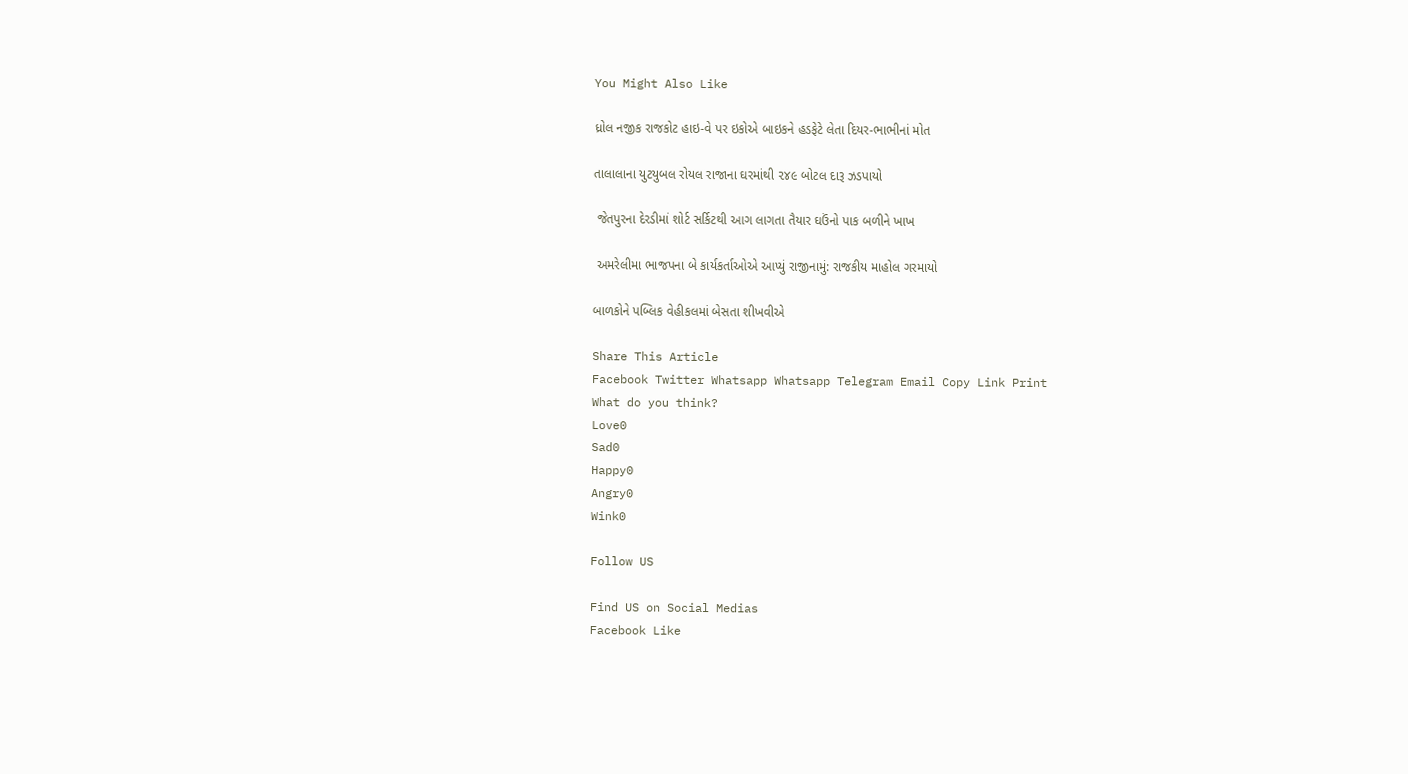You Might Also Like

ધ્રોલ નજીક રાજકોટ હાઇ-વે પર ઇકોએ બાઇકને હડફેટે લેતા દિયર-ભાભીનાં મોત

તાલાલાના યુટયુબલ રોયલ રાજાના ઘરમાંથી ૨૪૯ બોટલ દારૂ ઝડપાયો

 જેતપુરના દેરડીમાં શોર્ટ સર્કિટથી આગ લાગતા તૈયાર ઘઉંનો પાક બળીને ખાખ

 અમરેલીમા ભાજપના બે કાર્યકર્તાઓએ આપ્યું રાજીનામું: રાજકીય માહોલ ગરમાયો

બાળકોને પબ્લિક વેહીકલમાં બેસતા શીખવીએ

Share This Article
Facebook Twitter Whatsapp Whatsapp Telegram Email Copy Link Print
What do you think?
Love0
Sad0
Happy0
Angry0
Wink0

Follow US

Find US on Social Medias
Facebook Like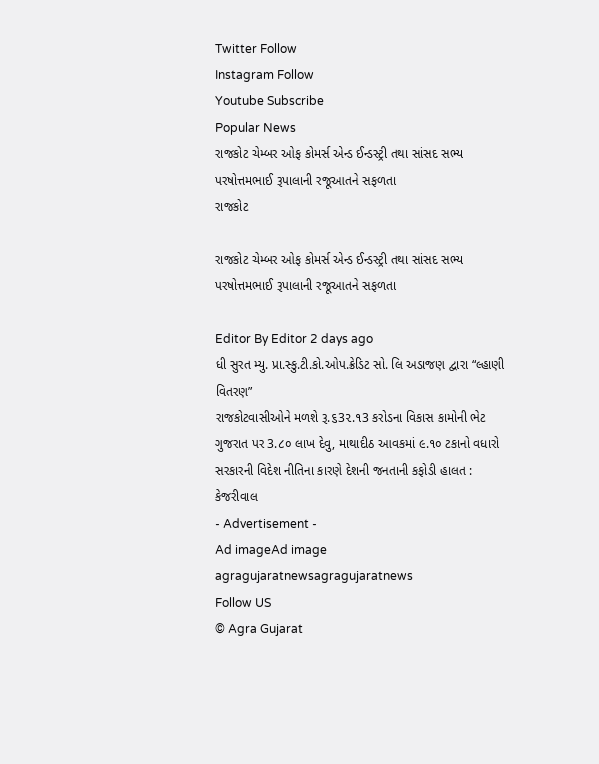Twitter Follow
Instagram Follow
Youtube Subscribe
Popular News
રાજકોટ ચેમ્બર ઓફ કોમર્સ એન્ડ ઈન્ડસ્ટ્રી તથા સાંસદ સભ્ય પરષોત્તમભાઈ રૂપાલાની રજૂઆતને સફળતા
રાજકોટ

રાજકોટ ચેમ્બર ઓફ કોમર્સ એન્ડ ઈન્ડસ્ટ્રી તથા સાંસદ સભ્ય પરષોત્તમભાઈ રૂપાલાની રજૂઆતને સફળતા

Editor By Editor 2 days ago
ધી સુરત મ્યુ. પ્રા.સ્કુ.ટી.કો.ઓપ.ક્રેડિટ સો. લિ અડાજણ દ્વારા “લ્હાણી વિતરણ”
રાજકોટવાસીઓને મળશે રૂ.૬3૨.૧3 કરોડના વિકાસ કામોની ભેટ
ગુજરાત પર 3.૮૦ લાખ દેવુ, માથાદીઠ આવકમાં ૯.૧૦ ટકાનો વધારો
સરકારની વિદેશ નીતિના કારણે દેશની જનતાની કફોડી હાલત : કેજરીવાલ
- Advertisement -
Ad imageAd image
agragujaratnewsagragujaratnews
Follow US
© Agra Gujarat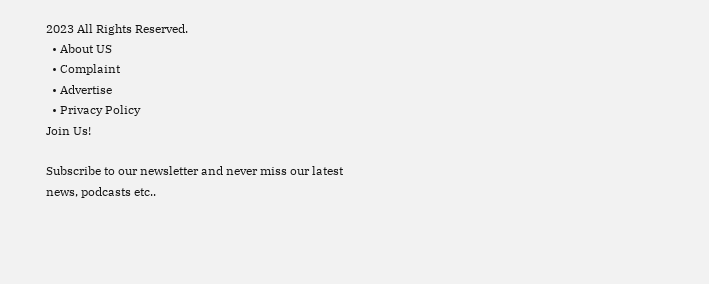2023 All Rights Reserved.
  • About US
  • Complaint
  • Advertise
  • Privacy Policy
Join Us!

Subscribe to our newsletter and never miss our latest news, podcasts etc..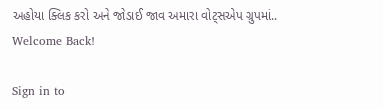અહોયા ક્લિક કરો અને જોડાઈ જાવ અમારા વોટ્સએપ ગ્રુપમાં..
Welcome Back!

Sign in to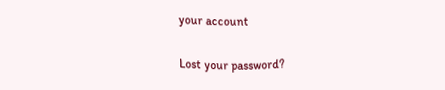your account

Lost your password?